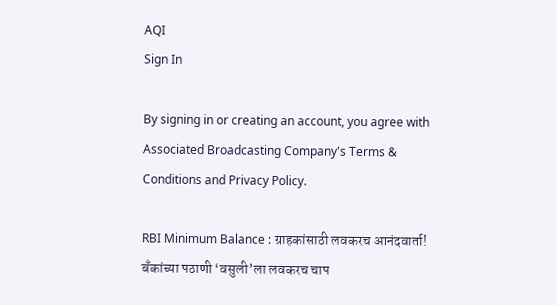AQI
Sign In

By signing in or creating an account, you agree with Associated Broadcasting Company's Terms & Conditions and Privacy Policy.

RBI Minimum Balance : ग्राहकांसाठी लवकरच आनंदवार्ता! बँकांच्या पठाणी ‘वसुली’ला लवकरच चाप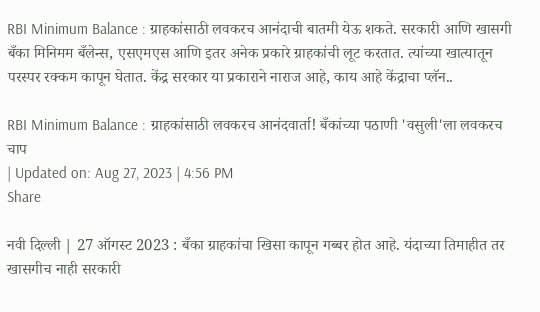RBI Minimum Balance : ग्राहकांसाठी लवकरच आनंदाची बातमी येऊ शकते. सरकारी आणि खासगी बँका मिनिमम बँलेन्स, एसएमएस आणि इतर अनेक प्रकारे ग्राहकांची लूट करतात. त्यांच्या खात्यातून परस्पर रक्कम कापून घेतात. केंद्र सरकार या प्रकाराने नाराज आहे, काय आहे केंद्राचा प्लॅन..

RBI Minimum Balance : ग्राहकांसाठी लवकरच आनंदवार्ता! बँकांच्या पठाणी 'वसुली'ला लवकरच चाप
| Updated on: Aug 27, 2023 | 4:56 PM
Share

नवी दिल्ली | 27 ऑगस्ट 2023 : बँका ग्राहकांचा खिसा कापून गब्बर होत आहे. यंदाच्या तिमाहीत तर खासगीच नाही सरकारी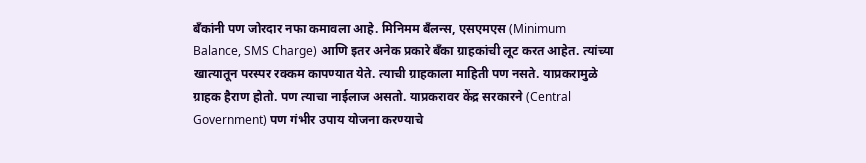बँकांनी पण जोरदार नफा कमावला आहे. मिनिमम बँलन्स, एसएमएस (Minimum Balance, SMS Charge) आणि इतर अनेक प्रकारे बँका ग्राहकांची लूट करत आहेत. त्यांच्या खात्यातून परस्पर रक्कम कापण्यात येते. त्याची ग्राहकाला माहिती पण नसते. याप्रकरामुळे ग्राहक हैराण होतो. पण त्याचा नाईलाज असतो. याप्रकरावर केंद्र सरकारने (Central Government) पण गंभीर उपाय योजना करण्याचे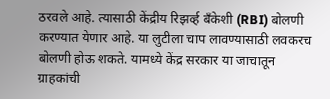ठरवले आहे. त्यासाठी केंद्रीय रिझर्व्ह बँकेशी (RBI) बोलणी करण्यात येणार आहे. या लुटीला चाप लावण्यासाठी लवकरच बोलणी होऊ शकते. यामध्ये केंद्र सरकार या जाचातून ग्राहकांची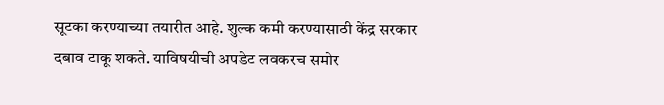सूटका करण्याच्या तयारीत आहे. शुल्क कमी करण्यासाठी केंद्र सरकार दबाव टाकू शकते. याविषयीची अपडेट लवकरच समोर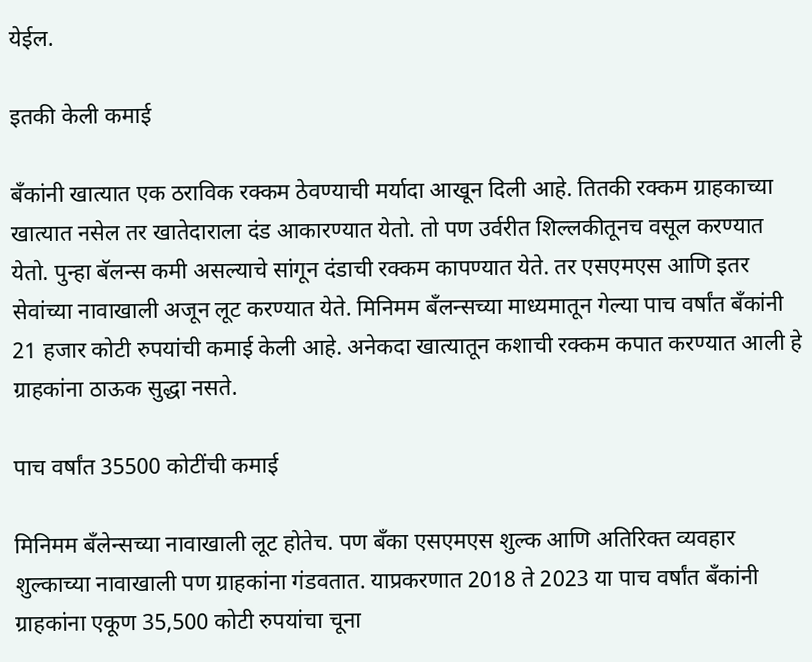येईल.

इतकी केली कमाई

बँकांनी खात्यात एक ठराविक रक्कम ठेवण्याची मर्यादा आखून दिली आहे. तितकी रक्कम ग्राहकाच्या खात्यात नसेल तर खातेदाराला दंड आकारण्यात येतो. तो पण उर्वरीत शिल्लकीतूनच वसूल करण्यात येतो. पुन्हा बॅलन्स कमी असल्याचे सांगून दंडाची रक्कम कापण्यात येते. तर एसएमएस आणि इतर सेवांच्या नावाखाली अजून लूट करण्यात येते. मिनिमम बँलन्सच्या माध्यमातून गेल्या पाच वर्षांत बँकांनी 21 हजार कोटी रुपयांची कमाई केली आहे. अनेकदा खात्यातून कशाची रक्कम कपात करण्यात आली हे ग्राहकांना ठाऊक सुद्धा नसते.

पाच वर्षांत 35500 कोटींची कमाई

मिनिमम बँलेन्सच्या नावाखाली लूट होतेच. पण बँका एसएमएस शुल्क आणि अतिरिक्त व्यवहार शुल्काच्या नावाखाली पण ग्राहकांना गंडवतात. याप्रकरणात 2018 ते 2023 या पाच वर्षांत बँकांनी ग्राहकांना एकूण 35,500 कोटी रुपयांचा चूना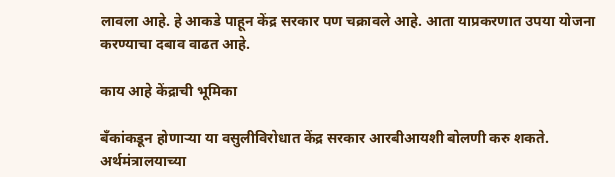लावला आहे. हे आकडे पाहून केंद्र सरकार पण चक्रावले आहे. आता याप्रकरणात उपया योजना करण्याचा दबाव वाढत आहे.

काय आहे केंद्राची भूमिका

बँकांकडून होणाऱ्या या वसुलीविरोधात केंद्र सरकार आरबीआयशी बोलणी करु शकते. अर्थमंत्रालयाच्या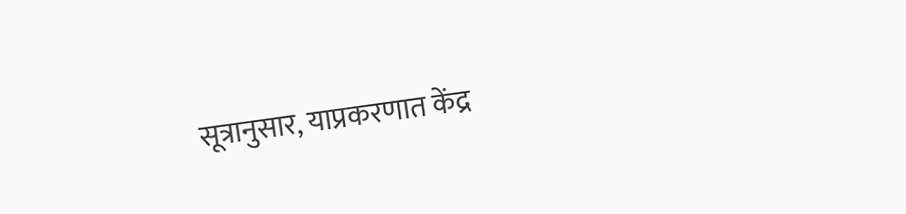सूत्रानुसार, याप्रकरणात केंद्र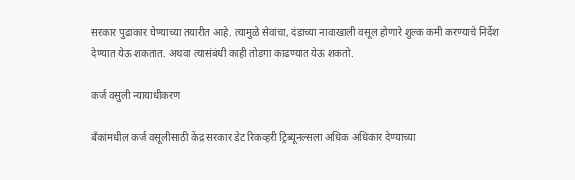सरकार पुढाकार घेण्याच्या तयारीत आहे. त्यामुळे सेवांचा, दंडाच्या नावाखाली वसूल होणारे शुल्क कमी करण्याचे निर्देश देण्यात येऊ शकतात. अथवा त्यासंबंधी काही तोडगा काढण्यात येऊ शकतो.

कर्ज वसुली न्यायाधीकरण

बँकांमधील कर्ज वसूलीसाठी केंद्र सरकार डेट रिकव्हरी ट्रिब्यूनल्सला अधिक अधिकार देण्याच्या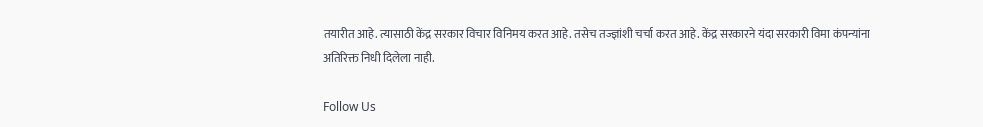तयारीत आहे. त्यासाठी केंद्र सरकार विचार विनिमय करत आहे. तसेच तज्ज्ञांशी चर्चा करत आहे. केंद्र सरकारने यंदा सरकारी विमा कंपन्यांना अतिरिक्त निधी दिलेला नाही.

Follow Us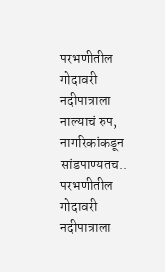परभणीतील गोदावरी नदीपात्राला नाल्याचं रुप, नागरिकांकडून सांडपाण्यतच..
परभणीतील गोदावरी नदीपात्राला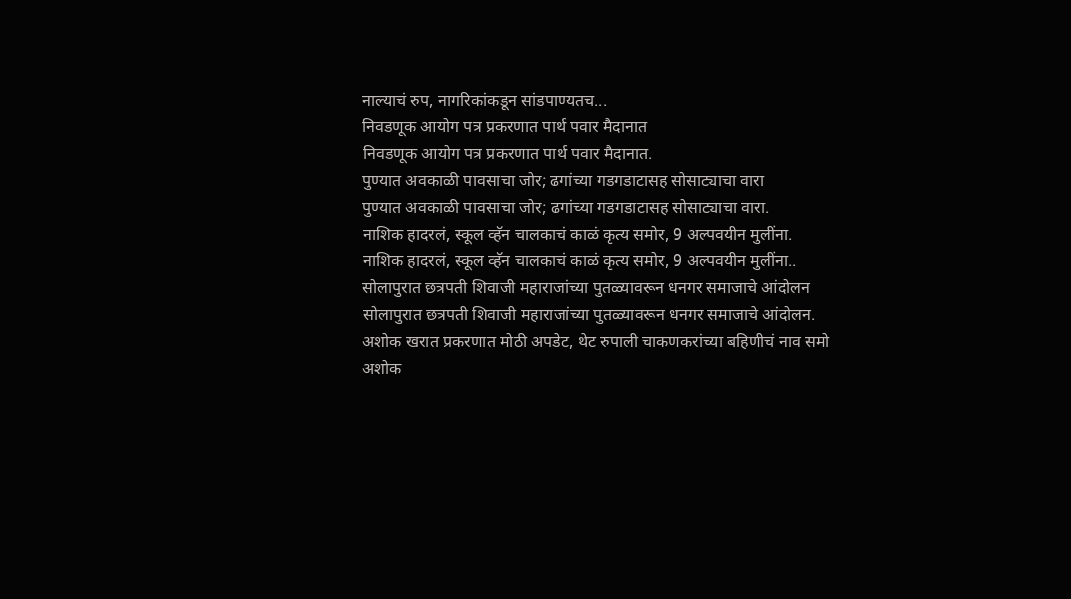नाल्याचं रुप, नागरिकांकडून सांडपाण्यतच...
निवडणूक आयोग पत्र प्रकरणात पार्थ पवार मैदानात
निवडणूक आयोग पत्र प्रकरणात पार्थ पवार मैदानात.
पुण्यात अवकाळी पावसाचा जोर; ढगांच्या गडगडाटासह सोसाट्याचा वारा
पुण्यात अवकाळी पावसाचा जोर; ढगांच्या गडगडाटासह सोसाट्याचा वारा.
नाशिक हादरलं, स्कूल व्हॅन चालकाचं काळं कृत्य समोर, 9 अल्पवयीन मुलींना.
नाशिक हादरलं, स्कूल व्हॅन चालकाचं काळं कृत्य समोर, 9 अल्पवयीन मुलींना..
सोलापुरात छत्रपती शिवाजी महाराजांच्या पुतळ्यावरून धनगर समाजाचे आंदोलन
सोलापुरात छत्रपती शिवाजी महाराजांच्या पुतळ्यावरून धनगर समाजाचे आंदोलन.
अशोक खरात प्रकरणात मोठी अपडेट, थेट रुपाली चाकणकरांच्या बहिणीचं नाव समो
अशोक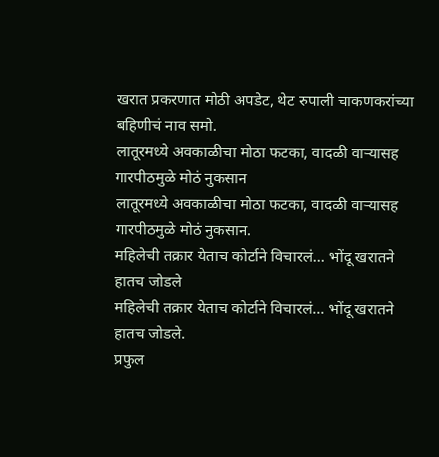खरात प्रकरणात मोठी अपडेट, थेट रुपाली चाकणकरांच्या बहिणीचं नाव समो.
लातूरमध्ये अवकाळीचा मोठा फटका, वादळी वाऱ्यासह गारपीठमुळे मोठं नुकसान
लातूरमध्ये अवकाळीचा मोठा फटका, वादळी वाऱ्यासह गारपीठमुळे मोठं नुकसान.
महिलेची तक्रार येताच कोर्टाने विचारलं... भोंदू खरातने हातच जोडले
महिलेची तक्रार येताच कोर्टाने विचारलं... भोंदू खरातने हातच जोडले.
प्रफुल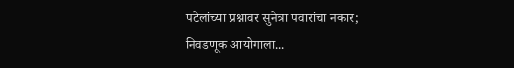पटेलांच्या प्रश्नावर सुनेत्रा पवारांचा नकार; निवडणूक आयोगाला...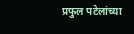प्रफुल पटेलांच्या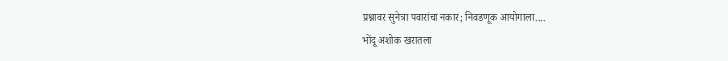प्रश्नावर सुनेत्रा पवारांचा नकार; निवडणूक आयोगाला....
भोंदू अशोक खरातला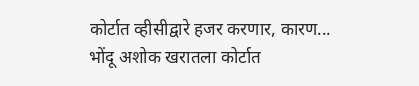कोर्टात व्हीसीद्वारे हजर करणार, कारण...
भोंदू अशोक खरातला कोर्टात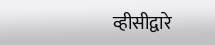व्हीसीद्वारे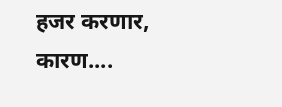हजर करणार, कारण....